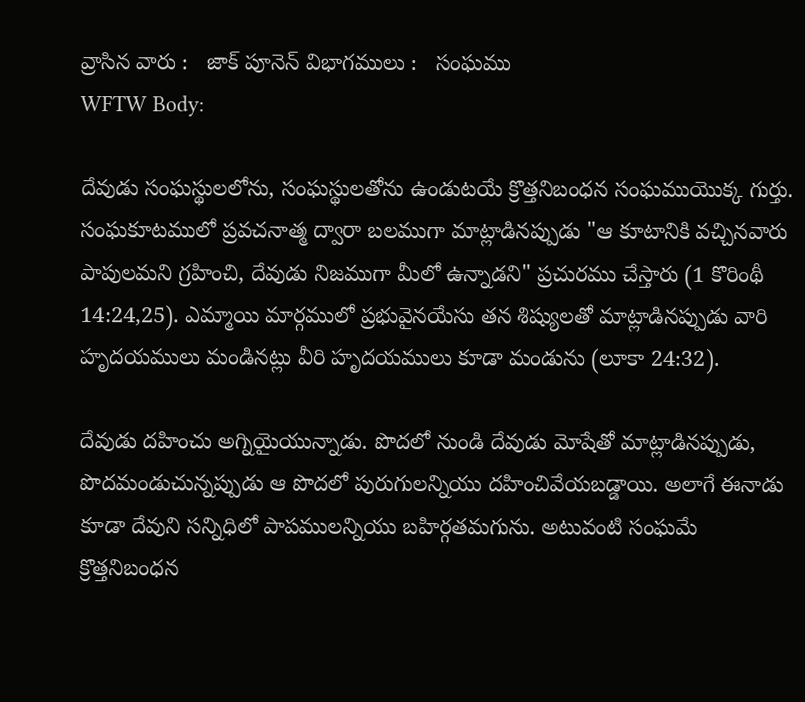వ్రాసిన వారు :   జాక్ పూనెన్ విభాగములు :   సంఘము
WFTW Body:

దేవుడు సంఘస్థులలోను, సంఘస్థులతోను ఉండుటయే క్రొత్తనిబంధన సంఘముయొక్క గుర్తు. సంఘకూటములో ప్రవచనాత్మ ద్వారా బలముగా మాట్లాడినప్పుడు "ఆ కూటానికి వచ్చినవారు పాపులమని గ్రహించి, దేవుడు నిజముగా మీలో ఉన్నాడని" ప్రచురము చేస్తారు (1 కొరింథీ 14:24,25). ఎమ్మాయి మార్గములో ప్రభువైనయేసు తన శిష్యులతో మాట్లాడినప్పుడు వారి హృదయములు మండినట్లు వీరి హృదయములు కూడా మండును (లూకా 24:32).

దేవుడు దహించు అగ్నియైయున్నాడు. పొదలో నుండి దేవుడు మోషేతో మాట్లాడినప్పుడు, పొదమండుచున్నప్పుడు ఆ పొదలో పురుగులన్నియు దహించివేయబడ్డాయి. అలాగే ఈనాడు కూడా దేవుని సన్నిధిలో పాపములన్నియు బహిర్గతమగును. అటువంటి సంఘమే క్రొత్తనిబంధన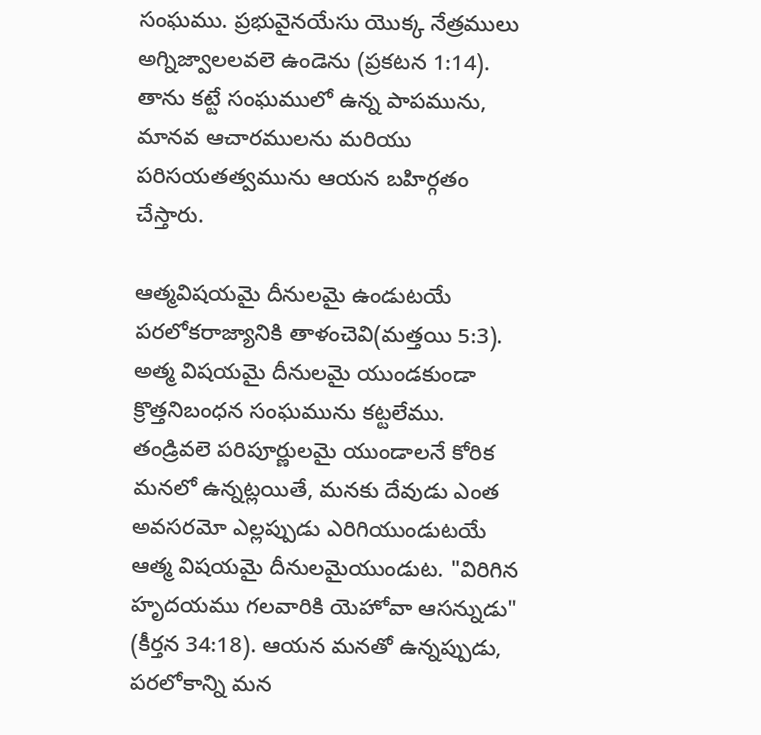సంఘము. ప్రభువైనయేసు యొక్క నేత్రములు అగ్నిజ్వాలలవలె ఉండెను (ప్రకటన 1:14). తాను కట్టే సంఘములో ఉన్న పాపమును, మానవ ఆచారములను మరియు పరిసయతత్వమును ఆయన బహిర్గతం చేస్తారు.

ఆత్మవిషయమై దీనులమై ఉండుటయే పరలోకరాజ్యానికి తాళంచెవి(మత్తయి 5:3). అత్మ విషయమై దీనులమై యుండకుండా క్రొత్తనిబంధన సంఘమును కట్టలేము. తండ్రివలె పరిపూర్ణులమై యుండాలనే కోరిక మనలో ఉన్నట్లయితే, మనకు దేవుడు ఎంత అవసరమో ఎల్లప్పుడు ఎరిగియుండుటయే ఆత్మ విషయమై దీనులమైయుండుట. "విరిగిన హృదయము గలవారికి యెహోవా ఆసన్నుడు" (కీర్తన 34:18). ఆయన మనతో ఉన్నప్పుడు, పరలోకాన్ని మన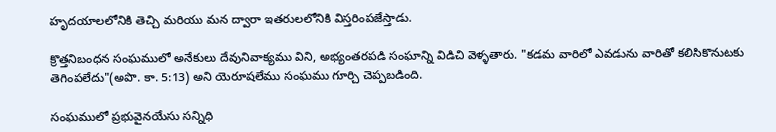హృదయాలలోనికి తెచ్చి మరియు మన ద్వారా ఇతరులలోనికి విస్తరింపజేస్తాడు.

క్రొత్తనిబంధన సంఘములో అనేకులు దేవునివాక్యము విని, అభ్యంతరపడి సంఘాన్ని విడిచి వెళ్ళతారు. "కడమ వారిలో ఎవడును వారితో కలిసికొనుటకు తెగింపలేదు"(అపొ. కా. 5:13) అని యెరూషలేము సంఘము గూర్చి చెప్పబడింది.

సంఘములో ప్రభువైనయేసు సన్నిధి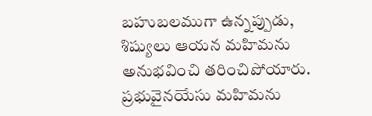బహుబలముగా ఉన్నప్పుడు, శిష్యులు ఆయన మహిమను అనుభవించి తరించిపోయారు. ప్రభువైనయేసు మహిమను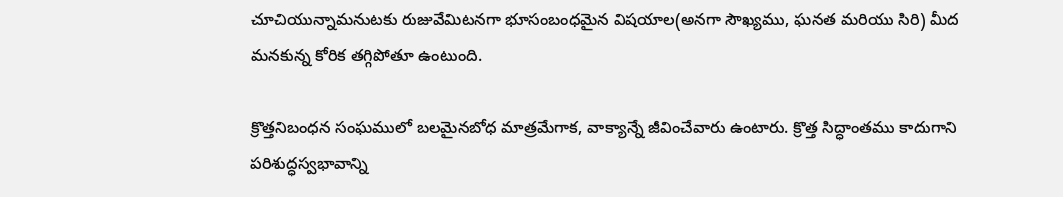చూచియున్నామనుటకు రుజువేమిటనగా భూసంబంధమైన విషయాల(అనగా సౌఖ్యము, ఘనత మరియు సిరి) మీద మనకున్న కోరిక తగ్గిపోతూ ఉంటుంది.

క్రొత్తనిబంధన సంఘములో బలమైనబోధ మాత్రమేగాక, వాక్యాన్నే జీవించేవారు ఉంటారు. క్రొత్త సిద్ధాంతము కాదుగాని పరిశుద్ధస్వభావాన్ని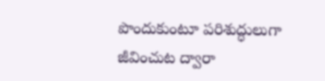పొందుకుంటూ పరిశుద్ధులుగా జీవించుట ద్వారా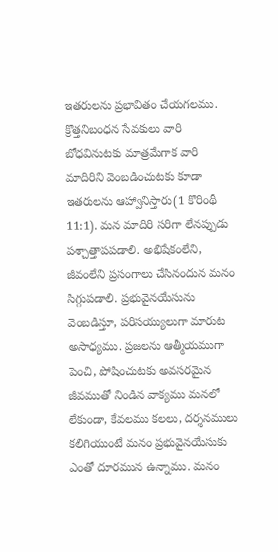ఇతరులను ప్రభావితం చేయగలము. క్రొత్తనిబంధన సేవకులు వారి బోధవినుటకు మాత్రమేగాక వారి మాదిరిని వెంబడించుటకు కూడా ఇతరులను ఆహ్వానిస్తారు(1 కొరింథీ 11:1). మన మాదిరి సరిగా లేనప్పుడు పశ్చాత్తాపపడాలి. అభిషేకంలేని, జీవంలేని ప్రసంగాలు చేసినందున మనం సిగ్గుపడాలి. ప్రభువైనయేసును వెంబడిస్తూ, పరిసయ్యులుగా మారుట అసాధ్యము. ప్రజలను ఆత్మీయముగా పెంచి, పోషించుటకు అవసరమైన జీవముతో నిండిన వాక్యము మనలో లేకుండా, కేవలము కలలు, దర్శనములు కలిగియుంటే మనం ప్రభువైనయేసుకు ఎంతో దూరమున ఉన్నాము. మనం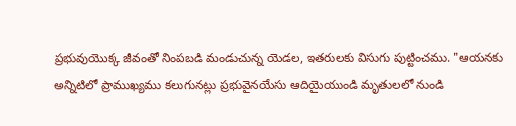ప్రభువుయొక్క జీవంతో నింపబడి మండుచున్న యెడల, ఇతరులకు విసుగు పుట్టించము. "ఆయనకు అన్నిటిలో ప్రాముఖ్యము కలుగునట్లు ప్రభువైనయేసు ఆదియైయుండి మృతులలో నుండి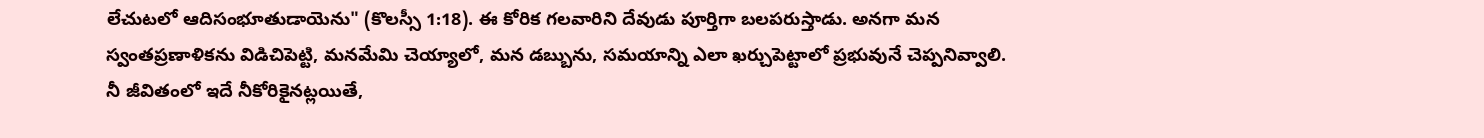లేచుటలో ఆదిసంభూతుడాయెను" (కొలస్సీ 1:18). ఈ కోరిక గలవారిని దేవుడు పూర్తిగా బలపరుస్తాడు. అనగా మన స్వంతప్రణాళికను విడిచిపెట్టి, మనమేమి చెయ్యాలో, మన డబ్బును, సమయాన్ని ఎలా ఖర్చుపెట్టాలో ప్రభువునే చెప్పనివ్వాలి. నీ జీవితంలో ఇదే నీకోరికైనట్లయితే,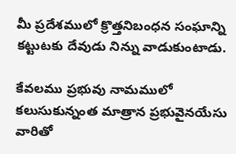మీ ప్రదేశములో క్రొత్తనిబంధన సంఘాన్ని కట్టుటకు దేవుడు నిన్ను వాడుకుంటాడు.

కేవలము ప్రభువు నామములో కలుసుకున్నంత మాత్రాన ప్రభువైనయేసు వారితో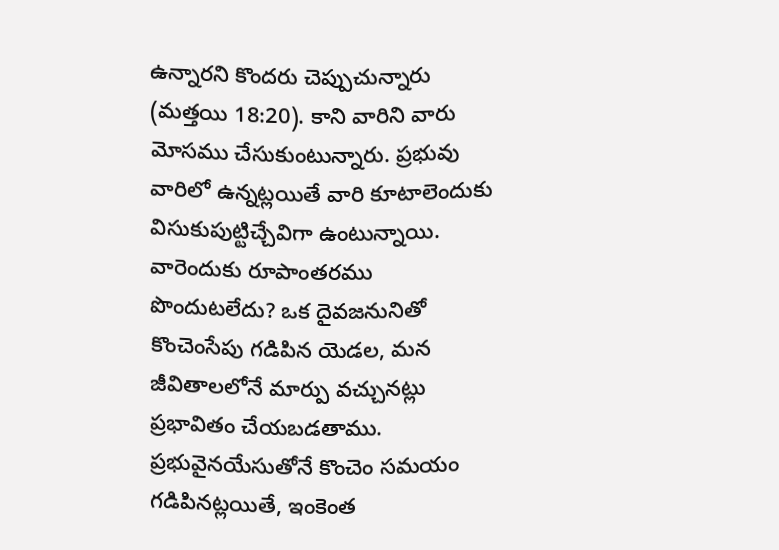ఉన్నారని కొందరు చెప్పుచున్నారు (మత్తయి 18:20). కాని వారిని వారు మోసము చేసుకుంటున్నారు. ప్రభువు వారిలో ఉన్నట్లయితే వారి కూటాలెందుకు విసుకుపుట్టిచ్చేవిగా ఉంటున్నాయి. వారెందుకు రూపాంతరము పొందుటలేదు? ఒక దైవజనునితో కొంచెంసేపు గడిపిన యెడల, మన జీవితాలలోనే మార్పు వచ్చునట్లు ప్రభావితం చేయబడతాము. ప్రభువైనయేసుతోనే కొంచెం సమయం గడిపినట్లయితే, ఇంకెంత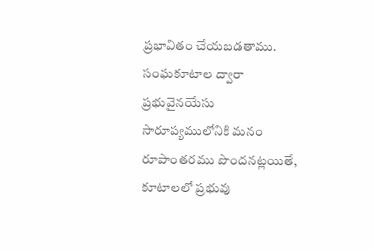ప్రభావితం చేయబడతాము. సంఘకూటాల ద్వారా ప్రభువైనయేసు సారూప్యములోనికి మనం రూపాంతరము పొందనట్లయితే, కూటాలలో ప్రభువు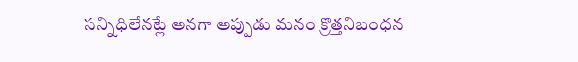సన్నిధిలేనట్లే అనగా అప్పుడు మనం క్రొత్తనిబంధన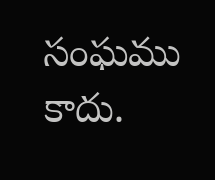సంఘము కాదు.